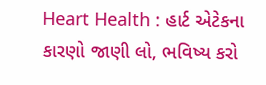Heart Health : હાર્ટ એટેકના કારણો જાણી લો, ભવિષ્ય કરો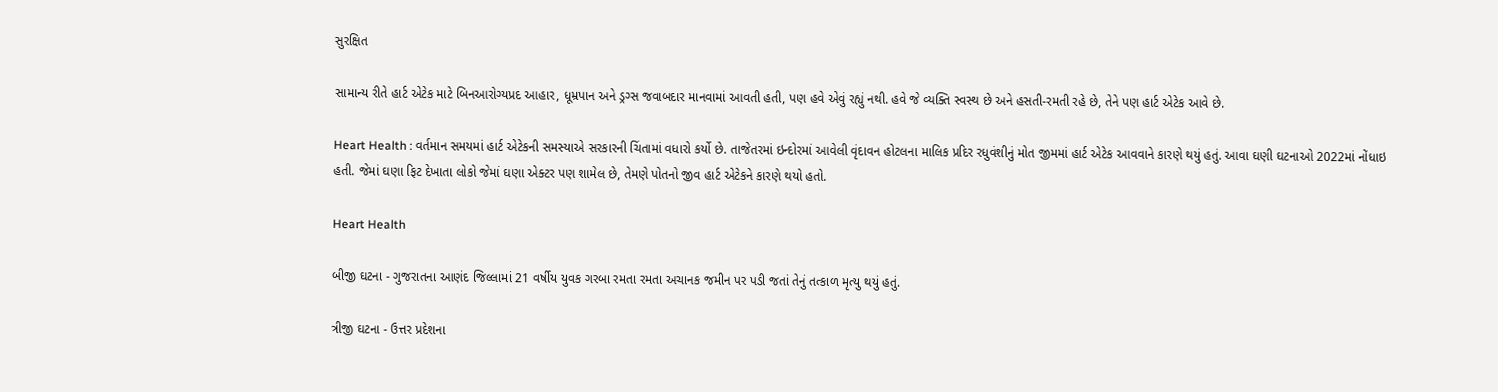સુરક્ષિત

સામાન્ય રીતે હાર્ટ એટેક માટે બિનઆરોગ્યપ્રદ આહાર, ધૂમ્રપાન અને ડ્રગ્સ જવાબદાર માનવામાં આવતી હતી, પણ હવે એવું રહ્યું નથી. હવે જે વ્યક્તિ સ્વસ્થ છે અને હસતી-રમતી રહે છે, તેને પણ હાર્ટ એટેક આવે છે.

Heart Health : વર્તમાન સમયમાં હાર્ટ એટેકની સમસ્યાએ સરકારની ચિંતામાં વધારો કર્યો છે. તાજેતરમાં ઇન્દોરમાં આવેલી વૃંદાવન હોટલના માલિક પ્રદિર રધુવંશીનું મોત જીમમાં હાર્ટ એટેક આવવાને કારણે થયું હતું. આવા ઘણી ઘટનાઓ 2022માં નોંધાઇ હતી. જેમાં ઘણા ફિટ દેખાતા લોકો જેમાં ઘણા એક્ટર પણ શામેલ છે, તેમણે પોતનો જીવ હાર્ટ એટેકને કારણે થયો હતો.

Heart Health

બીજી ઘટના - ગુજરાતના આણંદ જિલ્લામાં 21 વર્ષીય યુવક ગરબા રમતા રમતા અચાનક જમીન પર પડી જતાં તેનું તત્કાળ મૃત્યુ થયું હતું.

ત્રીજી ઘટના - ઉત્તર પ્રદેશના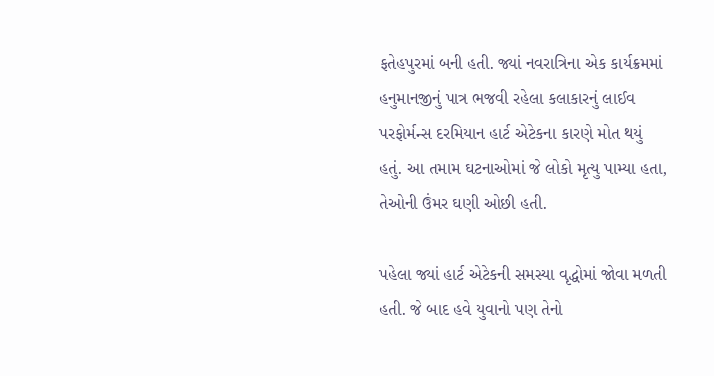ફતેહપુરમાં બની હતી. જ્યાં નવરાત્રિના એક કાર્યક્રમમાં હનુમાનજીનું પાત્ર ભજવી રહેલા કલાકારનું લાઈવ પરફોર્મન્સ દરમિયાન હાર્ટ એટેકના કારણે મોત થયું હતું. આ તમામ ઘટનાઓમાં જે લોકો મૃત્યુ પામ્યા હતા, તેઓની ઉંમર ઘણી ઓછી હતી.

પહેલા જ્યાં હાર્ટ એટેકની સમસ્યા વૃદ્ધોમાં જોવા મળતી હતી. જે બાદ હવે યુવાનો પણ તેનો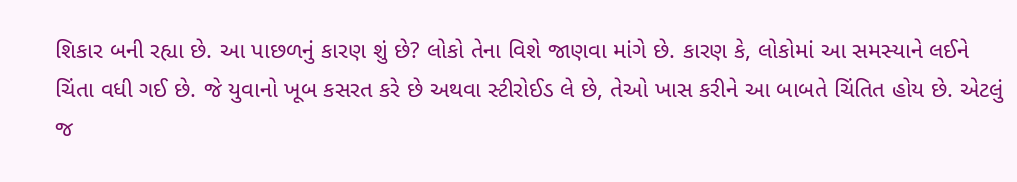શિકાર બની રહ્યા છે. આ પાછળનું કારણ શું છે? લોકો તેના વિશે જાણવા માંગે છે. કારણ કે, લોકોમાં આ સમસ્યાને લઈને ચિંતા વધી ગઈ છે. જે યુવાનો ખૂબ કસરત કરે છે અથવા સ્ટીરોઈડ લે છે, તેઓ ખાસ કરીને આ બાબતે ચિંતિત હોય છે. એટલું જ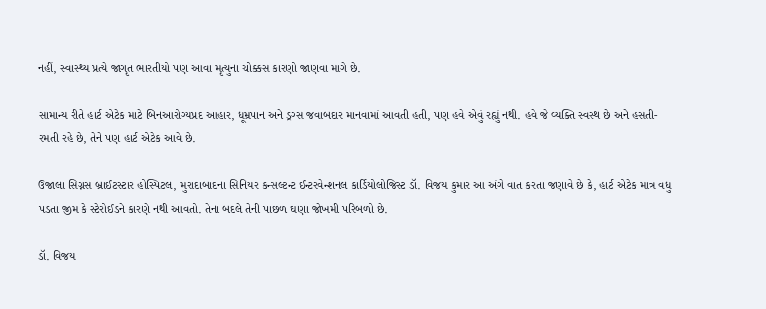નહીં, સ્વાસ્થ્ય પ્રત્યે જાગૃત ભારતીયો પણ આવા મૃત્યુના ચોક્કસ કારણો જાણવા માગે છે.

સામાન્ય રીતે હાર્ટ એટેક માટે બિનઆરોગ્યપ્રદ આહાર, ધૂમ્રપાન અને ડ્રગ્સ જવાબદાર માનવામાં આવતી હતી, પણ હવે એવું રહ્યું નથી. હવે જે વ્યક્તિ સ્વસ્થ છે અને હસતી-રમતી રહે છે, તેને પણ હાર્ટ એટેક આવે છે.

ઉજાલા સિગ્નસ બ્રાઈટસ્ટાર હોસ્પિટલ, મુરાદાબાદના સિનિયર કન્સલ્ટન્ટ ઈન્ટરવેન્શનલ કાર્ડિયોલોજિસ્ટ ડૉ. વિજય કુમાર આ અંગે વાત કરતા જણાવે છે કે, હાર્ટ એટેક માત્ર વધુ પડતા જીમ કે સ્ટેરોઈડને કારણે નથી આવતો. તેના બદલે તેની પાછળ ઘણા જોખમી પરિબળો છે.

ડૉ. વિજય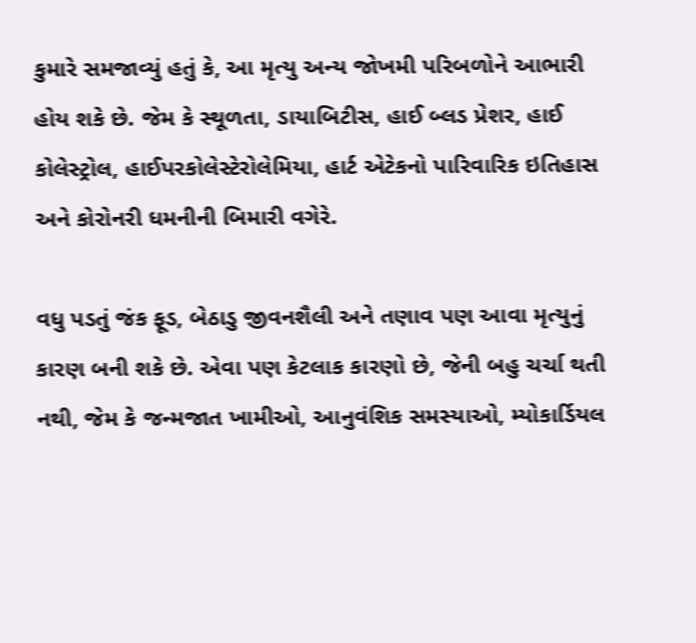કુમારે સમજાવ્યું હતું કે, આ મૃત્યુ અન્ય જોખમી પરિબળોને આભારી હોય શકે છે. જેમ કે સ્થૂળતા, ડાયાબિટીસ, હાઈ બ્લડ પ્રેશર, હાઈ કોલેસ્ટ્રોલ, હાઈપરકોલેસ્ટેરોલેમિયા, હાર્ટ એટેકનો પારિવારિક ઇતિહાસ અને કોરોનરી ધમનીની બિમારી વગેરે.

વધુ પડતું જંક ફૂડ, બેઠાડુ જીવનશૈલી અને તણાવ પણ આવા મૃત્યુનું કારણ બની શકે છે. એવા પણ કેટલાક કારણો છે, જેની બહુ ચર્ચા થતી નથી, જેમ કે જન્મજાત ખામીઓ, આનુવંશિક સમસ્યાઓ, મ્યોકાર્ડિયલ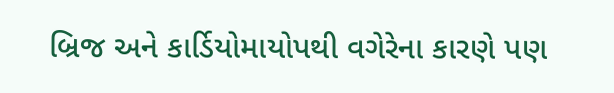બ્રિજ અને કાર્ડિયોમાયોપથી વગેરેના કારણે પણ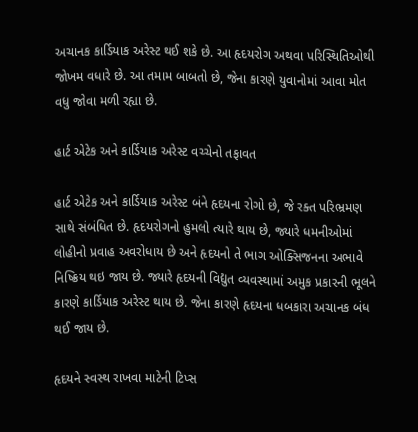અચાનક કાર્ડિયાક અરેસ્ટ થઈ શકે છે. આ હૃદયરોગ અથવા પરિસ્થિતિઓથી જોખમ વધારે છે. આ તમામ બાબતો છે, જેના કારણે યુવાનોમાં આવા મોત વધુ જોવા મળી રહ્યા છે.

હાર્ટ એટેક અને કાર્ડિયાક અરેસ્ટ વચ્ચેનો તફાવત

હાર્ટ એટેક અને કાર્ડિયાક અરેસ્ટ બંને હૃદયના રોગો છે, જે રક્ત પરિભ્રમણ સાથે સંબંધિત છે. હૃદયરોગનો હુમલો ત્યારે થાય છે, જ્યારે ધમનીઓમાં લોહીનો પ્રવાહ અવરોધાય છે અને હૃદયનો તે ભાગ ઓક્સિજનના અભાવે નિષ્ક્રિય થઇ જાય છે. જ્યારે હૃદયની વિદ્યુત વ્યવસ્થામાં અમુક પ્રકારની ભૂલને કારણે કાર્ડિયાક અરેસ્ટ થાય છે. જેના કારણે હૃદયના ધબકારા અચાનક બંધ થઈ જાય છે.

હૃદયને સ્વસ્થ રાખવા માટેની ટિપ્સ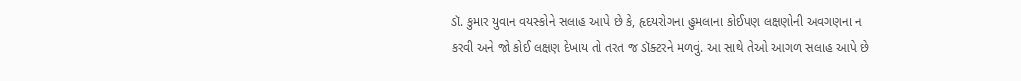ડૉ. કુમાર યુવાન વયસ્કોને સલાહ આપે છે કે, હૃદયરોગના હુમલાના કોઈપણ લક્ષણોની અવગણના ન કરવી અને જો કોઈ લક્ષણ દેખાય તો તરત જ ડૉક્ટરને મળવું. આ સાથે તેઓ આગળ સલાહ આપે છે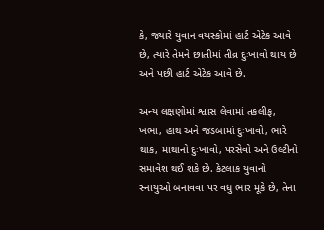કે, જ્યારે યુવાન વયસ્કોમાં હાર્ટ એટેક આવે છે, ત્યારે તેમને છાતીમાં તીવ્ર દુઃખાવો થાય છે અને પછી હાર્ટ એટેક આવે છે.

અન્ય લક્ષણોમાં શ્વાસ લેવામાં તકલીફ, ખભા, હાથ અને જડબામાં દુઃખાવો, ભારે થાક, માથાનો દુઃખાવો, પરસેવો અને ઉલ્ટીનો સમાવેશ થઈ શકે છે. કેટલાક યુવાનો સ્નાયુઓ બનાવવા પર વધુ ભાર મૂકે છે, તેના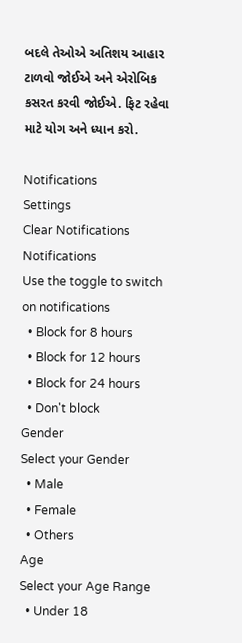બદલે તેઓએ અતિશય આહાર ટાળવો જોઈએ અને એરોબિક કસરત કરવી જોઈએ. ફિટ રહેવા માટે યોગ અને ધ્યાન કરો.

Notifications
Settings
Clear Notifications
Notifications
Use the toggle to switch on notifications
  • Block for 8 hours
  • Block for 12 hours
  • Block for 24 hours
  • Don't block
Gender
Select your Gender
  • Male
  • Female
  • Others
Age
Select your Age Range
  • Under 18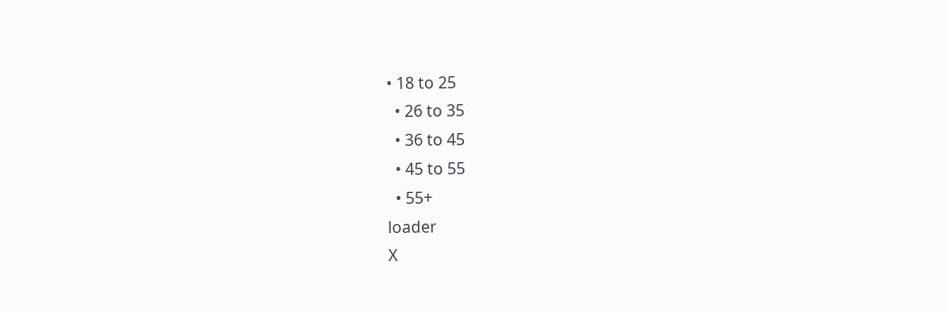• 18 to 25
  • 26 to 35
  • 36 to 45
  • 45 to 55
  • 55+
loader
X